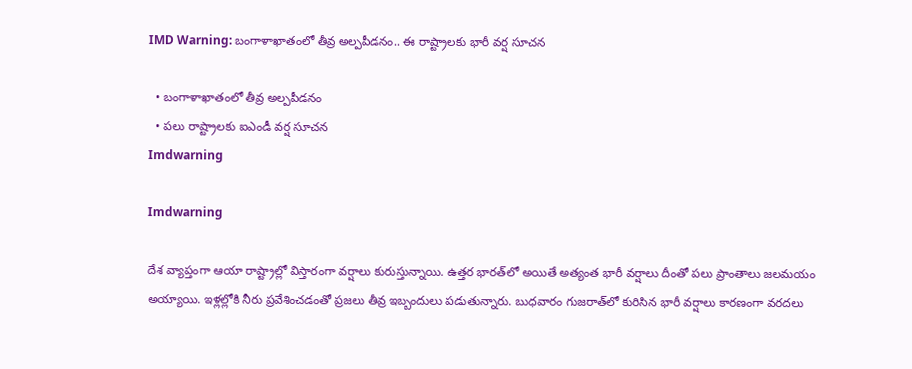IMD Warning: బంగాళాఖాతంలో తీవ్ర అల్పపీడనం.. ఈ రాష్ట్రాలకు భారీ వర్ష సూచన

  • బంగాళాఖాతంలో తీవ్ర అల్పపీడనం
  • పలు రాష్ట్రాలకు ఐఎండీ వర్ష సూచన
Imdwarning

Imdwarning

దేశ వ్యాప్తంగా ఆయా రాష్ట్రాల్లో విస్తారంగా వర్షాలు కురుస్తున్నాయి. ఉత్తర భారత్‌లో అయితే అత్యంత భారీ వర్షాలు దీంతో పలు ప్రాంతాలు జలమయం అయ్యాయి. ఇళ్లల్లోకి నీరు ప్రవేశించడంతో ప్రజలు తీవ్ర ఇబ్బందులు పడుతున్నారు. బుధవారం గుజరాత్‌లో కురిసిన భారీ వర్షాలు కారణంగా వరదలు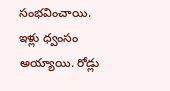సంభవించాయి. ఇళ్లు ధ్వంసం అయ్యాయి. రోడ్లు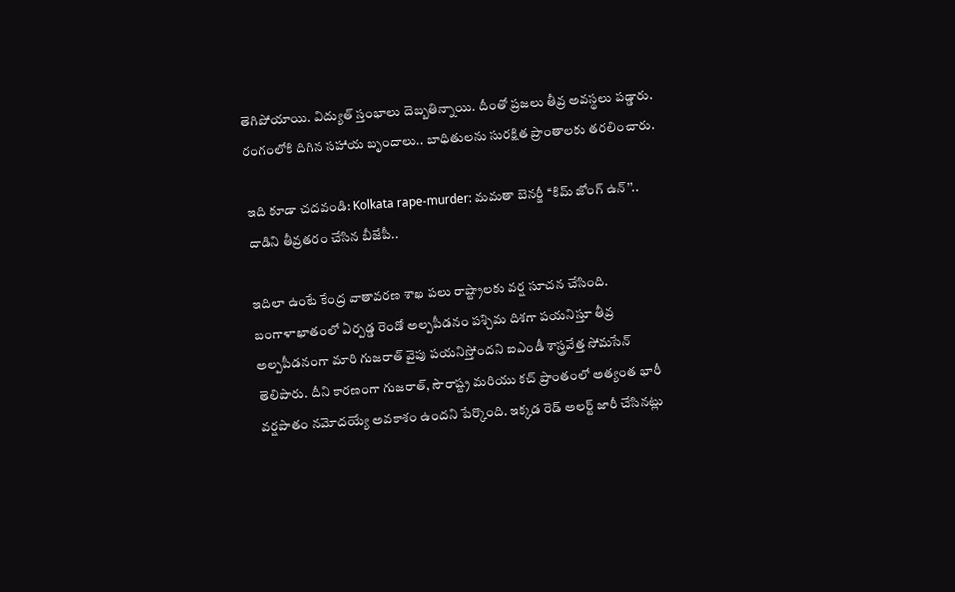తెగిపోయాయి. విద్యుత్ స్తంభాలు దెబ్బతిన్నాయి. దీంతో ప్రజలు తీవ్ర అవస్థలు పడ్డారు. రంగంలోకి దిగిన సహాయ బృందాలు.. బాధితులను సురక్షిత ప్రాంతాలకు తరలించారు.

ఇది కూడా చదవండి: Kolkata rape-murder: మమతా బెనర్జీ ‘‘కిమ్ జోంగ్ ఉన్’’.. దాడిని తీవ్రతరం చేసిన బీజేపీ..

ఇదిలా ఉంటే కేంద్ర వాతావరణ శాఖ పలు రాష్ట్రాలకు వర్ష సూచన చేసింది. బంగాళాఖాతంలో ఏర్పడ్డ రెండో అల్పపీడనం పశ్చిమ దిశగా పయనిస్తూ తీవ్ర అల్పపీడనంగా మారి గుజరాత్ వైపు పయనిస్తోందని ఐఎండీ శాస్త్రవేత్త సోమసేన్ తెలిపారు. దీని కారణంగా గుజరాత్, సౌరాష్ట్ర మరియు కచ్ ప్రాంతంలో అత్యంత భారీ వర్షపాతం నమోదయ్యే అవకాశం ఉందని పేర్కొంది. ఇక్కడ రెడ్ అలర్ట్ జారీ చేసినట్లు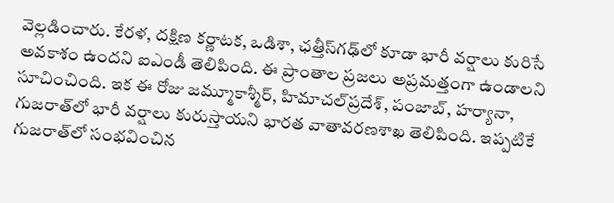వెల్లడించారు. కేరళ, దక్షిణ కర్ణాటక, ఒడిశా, ఛత్తీస్‌గఢ్‌లో కూడా భారీ వర్షాలు కురిసే అవకాశం ఉందని ఐఎండీ తెలిపింది. ఈ ప్రాంతాల ప్రజలు అప్రమత్తంగా ఉండాలని సూచించింది. ఇక ఈ రోజు జమ్మూకాశ్మీర్, హిమాచల్‌ప్రదేశ్, పంజాబ్, హర్యానా, గుజరాత్‌లో భారీ వర్షాలు కురుస్తాయని భారత వాతావరణశాఖ తెలిపింది. ఇప్పటికే గుజరాత్‌లో సంభవించిన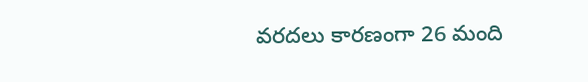వరదలు కారణంగా 26 మంది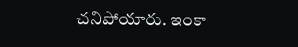చనిపోయారు. ఇంకా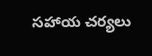సహాయ చర్యలు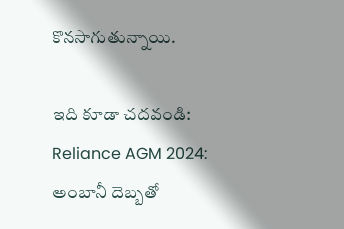కొనసాగుతున్నాయి.

ఇది కూడా చదవండి: Reliance AGM 2024: అంబానీ దెబ్బతో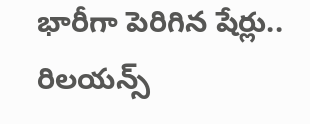భారీగా పెరిగిన షేర్లు.. రిలయన్స్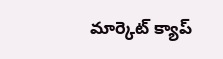మార్కెట్ క్యాప్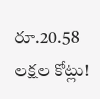రూ.20.58 లక్షల కోట్లు!